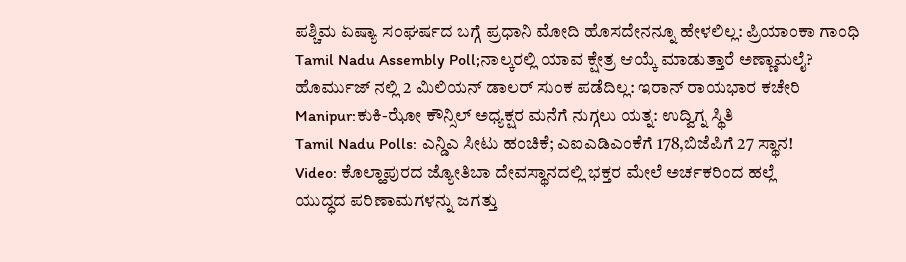ಪಶ್ಚಿಮ ಏಷ್ಯಾ ಸಂಘರ್ಷದ ಬಗ್ಗೆ ಪ್ರಧಾನಿ ಮೋದಿ ಹೊಸದೇನನ್ನೂ ಹೇಳಲಿಲ್ಲ: ಪ್ರಿಯಾಂಕಾ ಗಾಂಧಿ
Tamil Nadu Assembly Poll;ನಾಲ್ಕರಲ್ಲಿ ಯಾವ ಕ್ಷೇತ್ರ ಆಯ್ಕೆ ಮಾಡುತ್ತಾರೆ ಅಣ್ಣಾಮಲೈ?
ಹೊರ್ಮುಜ್ ನಲ್ಲಿ 2 ಮಿಲಿಯನ್ ಡಾಲರ್ ಸುಂಕ ಪಡೆದಿಲ್ಲ: ಇರಾನ್ ರಾಯಭಾರ ಕಚೇರಿ
Manipur:ಕುಕಿ-ಝೋ ಕೌನ್ಸಿಲ್ ಅಧ್ಯಕ್ಷರ ಮನೆಗೆ ನುಗ್ಗಲು ಯತ್ನ: ಉದ್ವಿಗ್ನ ಸ್ಥಿತಿ
Tamil Nadu Polls: ಎನ್ಡಿಎ ಸೀಟು ಹಂಚಿಕೆ; ಎಐಎಡಿಎಂಕೆಗೆ 178,ಬಿಜೆಪಿಗೆ 27 ಸ್ಥಾನ!
Video: ಕೊಲ್ಹಾಪುರದ ಜ್ಯೋತಿಬಾ ದೇವಸ್ಥಾನದಲ್ಲಿ ಭಕ್ತರ ಮೇಲೆ ಅರ್ಚಕರಿಂದ ಹಲ್ಲೆ
ಯುದ್ಧದ ಪರಿಣಾಮಗಳನ್ನು ಜಗತ್ತು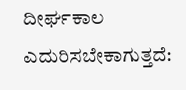ದೀರ್ಘಕಾಲ ಎದುರಿಸಬೇಕಾಗುತ್ತದೆ: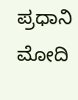ಪ್ರಧಾನಿ ಮೋದಿ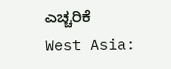ಎಚ್ಚರಿಕೆ
West Asia: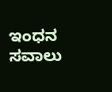ಇಂಧನ ಸವಾಲು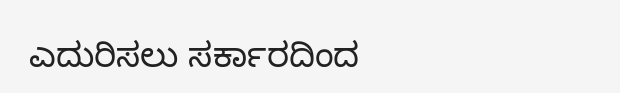ಎದುರಿಸಲು ಸರ್ಕಾರದಿಂದ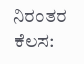ನಿರಂತರ ಕೆಲಸ: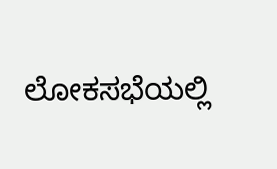ಲೋಕಸಭೆಯಲ್ಲಿ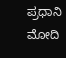ಪ್ರಧಾನಿ ಮೋದಿ